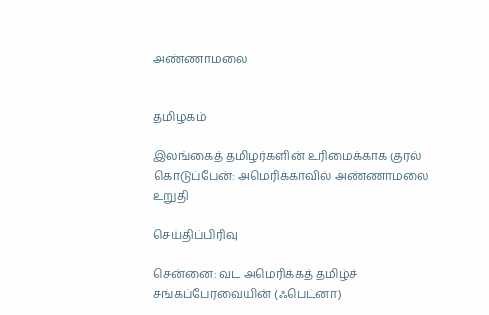அண்ணாமலை


தமிழகம்

இலங்கைத் தமிழர்களின் உரிமைக்காக குரல் கொடுப்பேன்: அமெரிக்காவில் அண்ணாமலை உறுதி

செய்திப்பிரிவு

சென்னை: வட அமெரிக்கத் தமிழ்ச் சங்கப்பேரவையின் (ஃபெட்னா)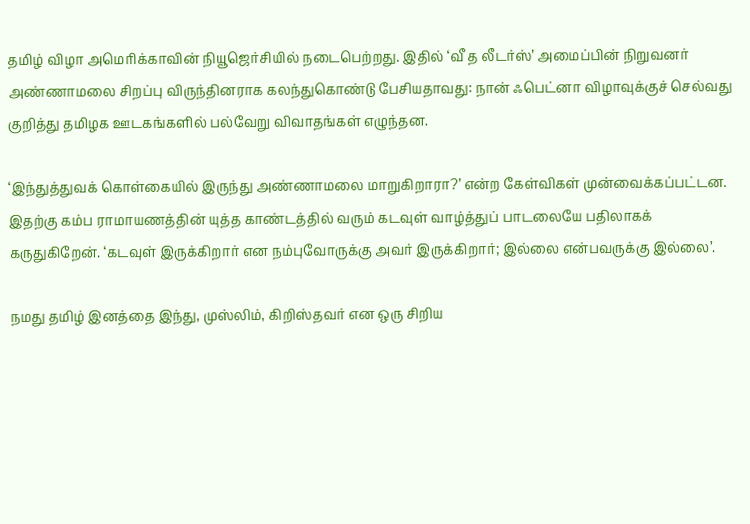தமிழ் விழா அமெரிக்காவின் நியூஜெர்சியில் நடைபெற்றது. இதில் ‘வீ த லீடர்ஸ்’ அமைப்பின் நிறுவனர் அண்ணாமலை சிறப்பு விருந்தினராக கலந்துகொண்டு பேசியதாவது: நான் ஃபெட்னா விழாவுக்குச் செல்வது குறித்து தமிழக ஊடகங்களில் பல்வேறு விவாதங்கள் எழுந்தன.

‘இந்துத்துவக் கொள்கையில் இருந்து அண்ணாமலை மாறுகிறாரா?’ என்ற கேள்விகள் முன்வைக்கப்பட்டன. இதற்கு கம்ப ராமாயணத்தின் யுத்த காண்டத்தில் வரும் கடவுள் வாழ்த்துப் பாடலையே பதிலாகக் கருதுகிறேன். ‘கடவுள் இருக்கிறார் என நம்புவோருக்கு அவர் இருக்கிறார்; இல்லை என்பவருக்கு இல்லை’.

நமது தமிழ் இனத்தை இந்து, முஸ்லிம், கிறிஸ்தவர் என ஒரு சிறிய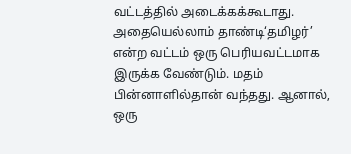வட்டத்தில் அடைக்கக்கூடாது. அதையெல்லாம் தாண்டி‘தமிழர்’ என்ற வட்டம் ஒரு பெரியவட்டமாக இருக்க வேண்டும். மதம் பின்னாளில்தான் வந்தது. ஆனால், ஒரு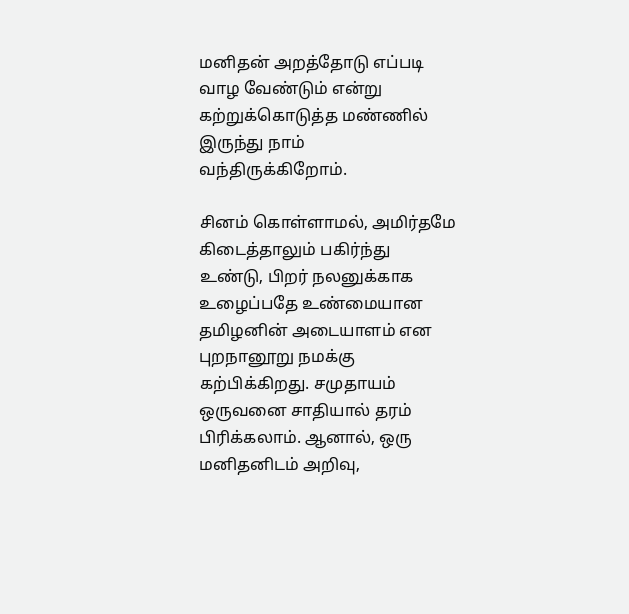மனிதன் அறத்தோடு எப்படி வாழ வேண்டும் என்று கற்றுக்கொடுத்த மண்ணில் இருந்து நாம் வந்திருக்கிறோம்.

சினம் கொள்ளாமல், அமிர்தமே கிடைத்தாலும் பகிர்ந்து உண்டு, பிறர் நலனுக்காக உழைப்பதே உண்மையான தமிழனின் அடையாளம் என புறநானூறு நமக்கு கற்பிக்கிறது. சமுதாயம் ஒருவனை சாதியால் தரம் பிரிக்கலாம். ஆனால், ஒரு மனிதனிடம் அறிவு,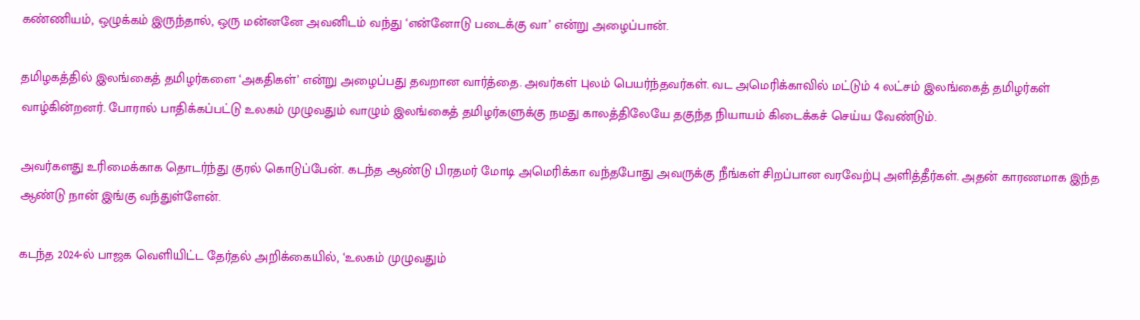கண்ணியம், ஒழுக்கம் இருந்தால், ஒரு மன்னனே அவனிடம் வந்து ‘என்னோடு படைக்கு வா’ என்று அழைப்பான்.

தமிழகத்தில் இலங்கைத் தமிழர்களை ‘அகதிகள்’ என்று அழைப்பது தவறான வார்த்தை. அவர்கள் புலம் பெயர்ந்தவர்கள். வட அமெரிக்காவில் மட்டும் 4 லட்சம் இலங்கைத் தமிழர்கள் வாழ்கின்றனர். போரால் பாதிக்கப்பட்டு உலகம் முழுவதும் வாழும் இலங்கைத் தமிழர்களுக்கு நமது காலத்திலேயே தகுந்த நியாயம் கிடைக்கச் செய்ய வேண்டும்.

அவர்களது உரிமைக்காக தொடர்ந்து குரல் கொடுப்பேன். கடந்த ஆண்டு பிரதமர் மோடி அமெரிக்கா வந்தபோது அவருக்கு நீங்கள் சிறப்பான வரவேற்பு அளித்தீர்கள். அதன் காரணமாக இந்த ஆண்டு நான் இங்கு வந்துள்ளேன்.

கடந்த 2024-ல் பாஜக வெளியிட்ட தேர்தல் அறிக்கையில், ‘உலகம் முழுவதும்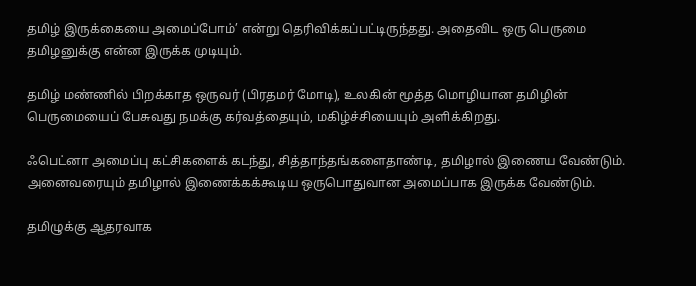தமிழ் இருக்கையை அமைப்போம்’ என்று தெரிவிக்கப்பட்டிருந்தது. அதைவிட ஒரு பெருமை தமிழனுக்கு என்ன இருக்க முடியும்.

தமிழ் மண்ணில் பிறக்காத ஒருவர் (பிரதமர் மோடி), உலகின் மூத்த மொழியான தமிழின் பெருமையைப் பேசுவது நமக்கு கர்வத்தையும், மகிழ்ச்சியையும் அளிக்கிறது.

ஃபெட்னா அமைப்பு கட்சிகளைக் கடந்து, சித்தாந்தங்களைதாண்டி, தமிழால் இணைய வேண்டும். அனைவரையும் தமிழால் இணைக்கக்கூடிய ஒருபொதுவான அமைப்பாக இருக்க வேண்டும்.

தமிழுக்கு ஆதரவாக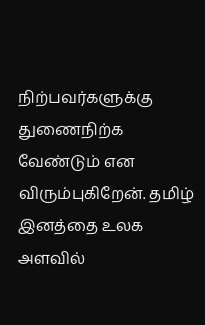நிற்பவர்களுக்கு துணைநிற்க வேண்டும் என விரும்புகிறேன். தமிழ் இனத்தை உலக அளவில்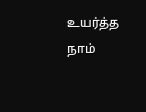உயர்த்த நாம்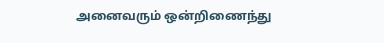அனைவரும் ஒன்றிணைந்து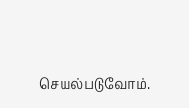செயல்படுவோம்.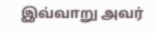இவ்வாறு அவர்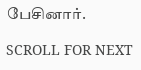பேசினார்.

SCROLL FOR NEXT